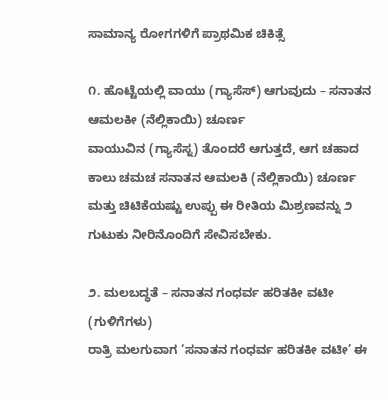ಸಾಮಾನ್ಯ ರೋಗಗಳಿಗೆ ಪ್ರಾಥಮಿಕ ಚಿಕಿತ್ಸೆ

೧. ಹೊಟ್ಟೆಯಲ್ಲಿ ವಾಯು (ಗ್ಯಾಸೆಸ್) ಆಗುವುದು – ಸನಾತನ ಆಮಲಕೀ (ನೆಲ್ಲಿಕಾಯಿ) ಚೂರ್ಣ
ವಾಯುವಿನ (ಗ್ಯಾಸೆಸ್ನ) ತೊಂದರೆ ಆಗುತ್ತದೆ, ಆಗ ಚಹಾದ ಕಾಲು ಚಮಚ ಸನಾತನ ಆಮಲಕಿ (ನೆಲ್ಲಿಕಾಯಿ) ಚೂರ್ಣ ಮತ್ತು ಚಿಟಿಕೆಯಷ್ಟು ಉಪ್ಪು ಈ ರೀತಿಯ ಮಿಶ್ರಣವನ್ನು ೨ ಗುಟುಕು ನೀರಿನೊಂದಿಗೆ ಸೇವಿಸಬೇಕು.

೨. ಮಲಬದ್ಧತೆ – ಸನಾತನ ಗಂಧರ್ವ ಹರಿತಕೀ ವಟೀ (ಗುಳಿಗೆಗಳು)
ರಾತ್ರಿ ಮಲಗುವಾಗ ‘ಸನಾತನ ಗಂಧರ್ವ ಹರಿತಕೀ ವಟೀ’ ಈ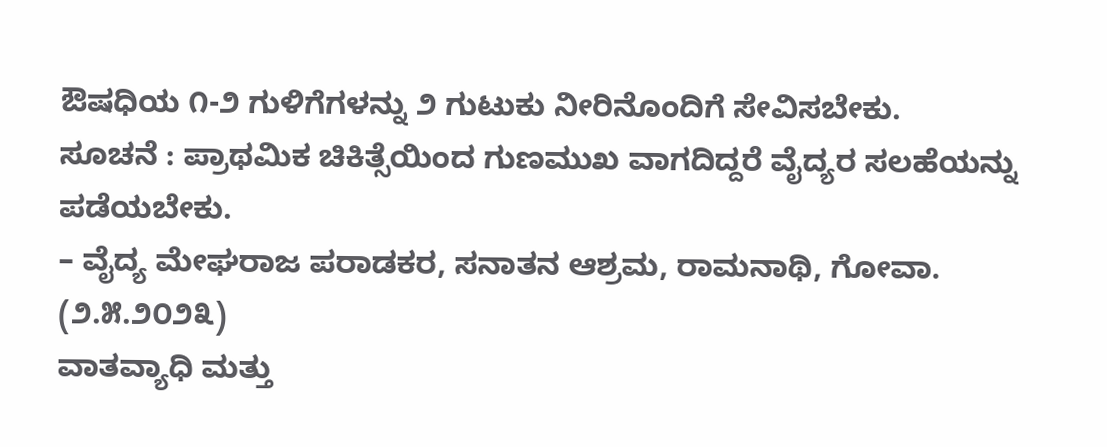ಔಷಧಿಯ ೧-೨ ಗುಳಿಗೆಗಳನ್ನು ೨ ಗುಟುಕು ನೀರಿನೊಂದಿಗೆ ಸೇವಿಸಬೇಕು.
ಸೂಚನೆ : ಪ್ರಾಥಮಿಕ ಚಿಕಿತ್ಸೆಯಿಂದ ಗುಣಮುಖ ವಾಗದಿದ್ದರೆ ವೈದ್ಯರ ಸಲಹೆಯನ್ನು ಪಡೆಯಬೇಕು.
– ವೈದ್ಯ ಮೇಘರಾಜ ಪರಾಡಕರ, ಸನಾತನ ಆಶ್ರಮ, ರಾಮನಾಥಿ, ಗೋವಾ. (೨.೫.೨೦೨೩)
ವಾತವ್ಯಾಧಿ ಮತ್ತು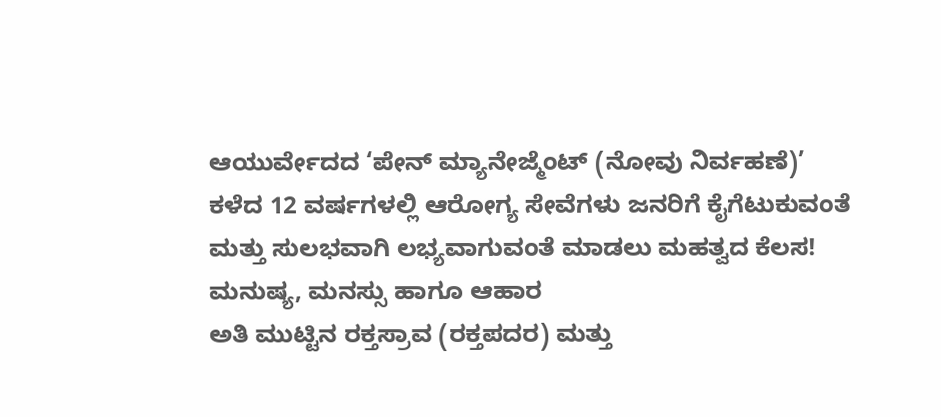ಆಯುರ್ವೇದದ ‘ಪೇನ್ ಮ್ಯಾನೇಜ್ಮೆಂಟ್ (ನೋವು ನಿರ್ವಹಣೆ)’
ಕಳೆದ 12 ವರ್ಷಗಳಲ್ಲಿ ಆರೋಗ್ಯ ಸೇವೆಗಳು ಜನರಿಗೆ ಕೈಗೆಟುಕುವಂತೆ ಮತ್ತು ಸುಲಭವಾಗಿ ಲಭ್ಯವಾಗುವಂತೆ ಮಾಡಲು ಮಹತ್ವದ ಕೆಲಸ!
ಮನುಷ್ಯ, ಮನಸ್ಸು ಹಾಗೂ ಆಹಾರ
ಅತಿ ಮುಟ್ಟಿನ ರಕ್ತಸ್ರಾವ (ರಕ್ತಪದರ) ಮತ್ತು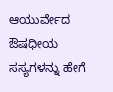ಆಯುರ್ವೇದ
ಔಷಧೀಯ ಸಸ್ಯಗಳನ್ನು ಹೇಗೆ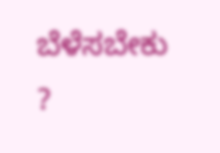ಬೆಳೆಸಬೇಕು ?